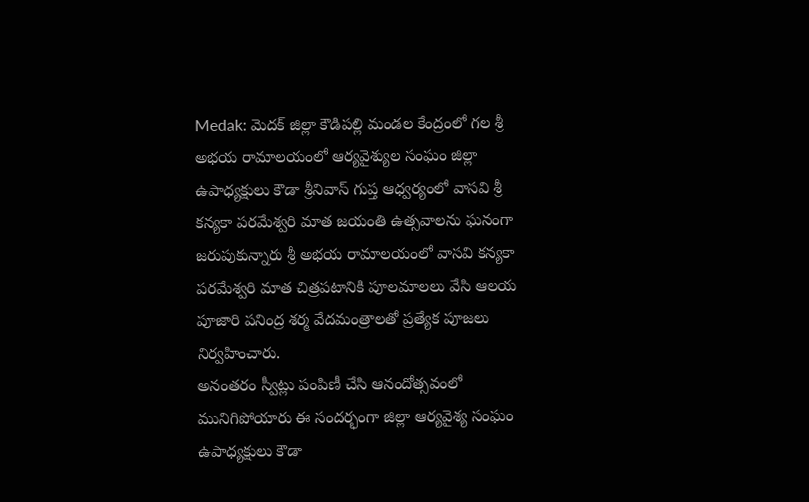Medak: మెదక్ జిల్లా కౌడిపల్లి మండల కేంద్రంలో గల శ్రీ అభయ రామాలయంలో ఆర్యవైశ్యుల సంఘం జిల్లా ఉపాధ్యక్షులు కౌడా శ్రీనివాస్ గుప్త ఆధ్వర్యంలో వాసవి శ్రీ కన్యకా పరమేశ్వరి మాత జయంతి ఉత్సవాలను ఘనంగా జరుపుకున్నారు శ్రీ అభయ రామాలయంలో వాసవి కన్యకా పరమేశ్వరి మాత చిత్రపటానికి పూలమాలలు వేసి ఆలయ పూజారి పనింద్ర శర్మ వేదమంత్రాలతో ప్రత్యేక పూజలు నిర్వహించారు.
అనంతరం స్వీట్లు పంపిణీ చేసి ఆనందోత్సవంలో మునిగిపోయారు ఈ సందర్భంగా జిల్లా ఆర్యవైశ్య సంఘం ఉపాధ్యక్షులు కౌడా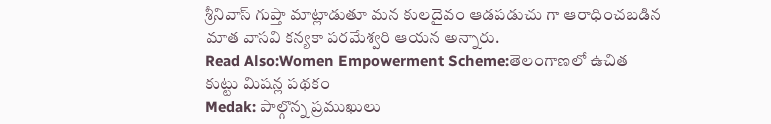శ్రీనివాస్ గుప్తా మాట్లాడుతూ మన కులదైవం ఆడపడుచు గా ఆరాధించబడిన మాత వాసవి కన్యకా పరమేశ్వరి ఆయన అన్నారు.
Read Also:Women Empowerment Scheme:తెలంగాణలో ఉచిత కుట్టు మిషన్ల పథకం
Medak: పాల్గొన్న ప్రముఖులు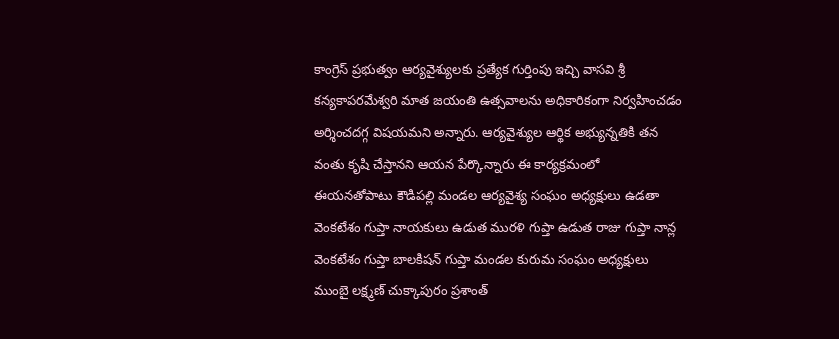కాంగ్రెస్ ప్రభుత్వం ఆర్యవైశ్యులకు ప్రత్యేక గుర్తింపు ఇచ్చి వాసవి శ్రీ కన్యకాపరమేశ్వరి మాత జయంతి ఉత్సవాలను అధికారికంగా నిర్వహించడం అర్శించదగ్గ విషయమని అన్నారు. ఆర్యవైశ్యుల ఆర్థిక అభ్యున్నతికి తన వంతు కృషి చేస్తానని ఆయన పేర్కొన్నారు ఈ కార్యక్రమంలో ఈయనతోపాటు కౌడిపల్లి మండల ఆర్యవైశ్య సంఘం అధ్యక్షులు ఉడతా వెంకటేశం గుప్తా నాయకులు ఉడుత మురళి గుప్తా ఉడుత రాజు గుప్తా నాన్ల వెంకటేశం గుప్తా బాలకిషన్ గుప్తా మండల కురుమ సంఘం అధ్యక్షులు ముంబై లక్ష్మణ్ చుక్కాపురం ప్రశాంత్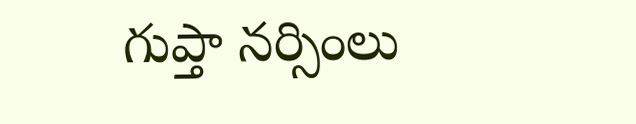గుప్తా నర్సింలు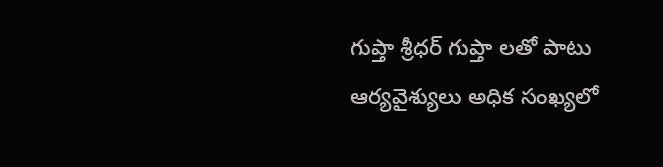గుప్తా శ్రీధర్ గుప్తా లతో పాటు ఆర్యవైశ్యులు అధిక సంఖ్యలో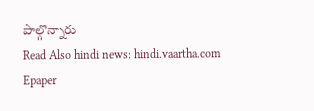పాల్గొన్నారు
Read Also hindi news: hindi.vaartha.com
Epaper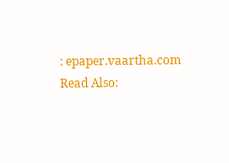: epaper.vaartha.com
Read Also: